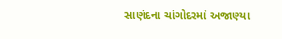સાણંદના ચાંગોદરમાં અજાણ્યા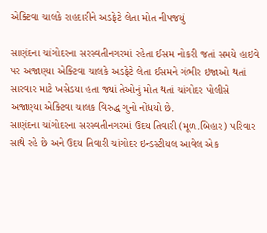એક્ટિવા ચાલકે રાહદારીને અડફેટે લેતા મોત નીપજયું

સાણંદના ચાંગોદરના સરસ્વતીનગરમાં રહેતા ઈસમ નોકરી જતાં સમયે હાઇવે પર અજાણ્યા એક્ટિવા ચાલકે અડફેટે લેતા ઈસમને ગંભીર ઇજાઓ થતાં સારવાર માટે ખસેડયા હતા જ્યાં તેઓનું મોત થતાં ચાંગોદર પોલીસે અજાણ્યા એક્ટિવા ચાલક વિરુદ્ધ ગુનો નોંધયો છે.
સાણંદના ચાંગોદરના સરસ્વતીનગરમાં ઉદય તિવારી (મૂળ.બિહાર) પરિવાર સાથે રહે છે અને ઉદય તિવારી ચાંગોદર ઇન્ડસ્ટીયલ આવેલ એક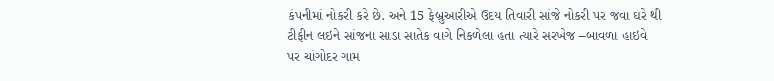કંપનીમાં નોકરી કરે છે. અને 15 ફેબ્રુઆરીએ ઉદય તિવારી સાંજે નોકરી પર જવા ઘરે થી ટીફીન લઇને સાંજના સાડા સાતેક વાગે નિકળેલા હતા ત્યારે સરખેજ –બાવળા હાઇવે પર ચાંગોદર ગામ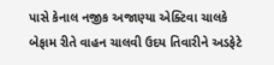પાસે કેનાલ નજીક અજાણ્યા એક્ટિવા ચાલકે બેફામ રીતે વાહન ચાલવી ઉદય તિવારીને અડફેટે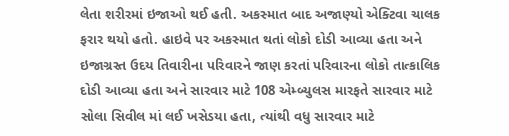લેતા શરીરમાં ઇજાઓ થઈ હતી. અકસ્માત બાદ અજાણ્યો એક્ટિવા ચાલક ફરાર થયો હતો. હાઇવે પર અકસ્માત થતાં લોકો દોડી આવ્યા હતા અને ઇજાગ્રસ્ત ઉદય તિવારીના પરિવારને જાણ કરતાં પરિવારના લોકો તાત્કાલિક દોડી આવ્યા હતા અને સારવાર માટે 108 એમ્બ્યુલસ મારફતે સારવાર માટે સોલા સિવીલ માં લઈ ખસેડયા હતા, ત્યાંથી વધુ સારવાર માટે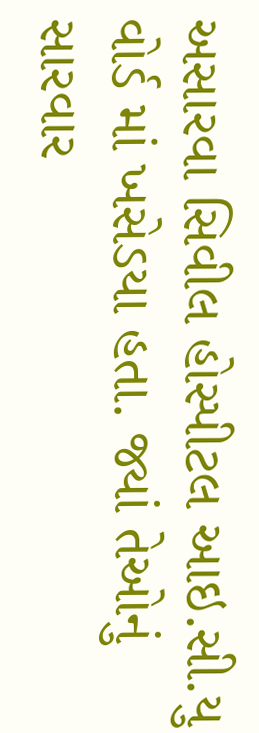અસારવા સિવીલ હોસ્પીટલ આઇ.સી.યુ વોર્ડ માં ખસેડયા હતા. જ્યાં તેઓનું સારવાર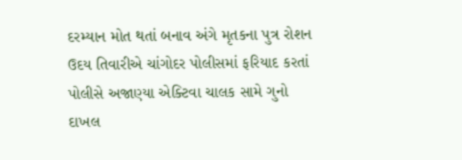દરમ્યાન મોત થતાં બનાવ અંગે મૃતકના પુત્ર રોશન ઉદય તિવારીએ ચાંગોદર પોલીસમાં ફરિયાદ કરતાં પોલીસે અજાણ્યા એક્ટિવા ચાલક સામે ગુનો દાખલ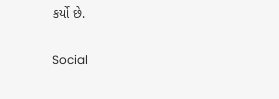કર્યો છે.

Social